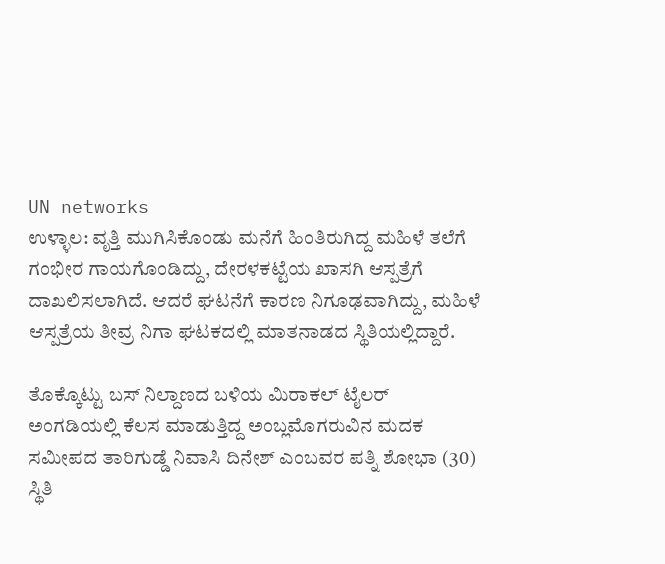UN networks
ಉಳ್ಳಾಲ: ವೃತ್ತಿ ಮುಗಿಸಿಕೊಂಡು ಮನೆಗೆ ಹಿಂತಿರುಗಿದ್ದ ಮಹಿಳೆ ತಲೆಗೆ ಗಂಭೀರ ಗಾಯಗೊಂಡಿದ್ದು, ದೇರಳಕಟ್ಟೆಯ ಖಾಸಗಿ ಆಸ್ಪತ್ರೆಗೆ ದಾಖಲಿಸಲಾಗಿದೆ. ಆದರೆ ಘಟನೆಗೆ ಕಾರಣ ನಿಗೂಢವಾಗಿದ್ದು, ಮಹಿಳೆ ಆಸ್ಪತ್ರೆಯ ತೀವ್ರ ನಿಗಾ ಘಟಕದಲ್ಲಿ ಮಾತನಾಡದ ಸ್ಥಿತಿಯಲ್ಲಿದ್ದಾರೆ.

ತೊಕ್ಕೊಟ್ಟು ಬಸ್ ನಿಲ್ದಾಣದ ಬಳಿಯ ಮಿರಾಕಲ್ ಟೈಲರ್ ಅಂಗಡಿಯಲ್ಲಿ ಕೆಲಸ ಮಾಡುತ್ತಿದ್ದ ಅಂಬ್ಲಮೊಗರುವಿನ ಮದಕ ಸಮೀಪದ ತಾರಿಗುಡ್ಡೆ ನಿವಾಸಿ ದಿನೇಶ್ ಎಂಬವರ ಪತ್ನಿ ಶೋಭಾ (30) ಸ್ಥಿತಿ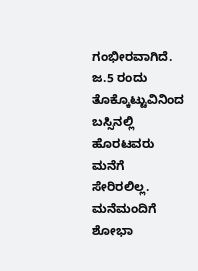ಗಂಭೀರವಾಗಿದೆ. ಜ.5 ರಂದು ತೊಕ್ಕೊಟ್ಟುವಿನಿಂದ ಬಸ್ಸಿನಲ್ಲಿ ಹೊರಟವರು ಮನೆಗೆ ಸೇರಿರಲಿಲ್ಲ. ಮನೆಮಂದಿಗೆ ಶೋಭಾ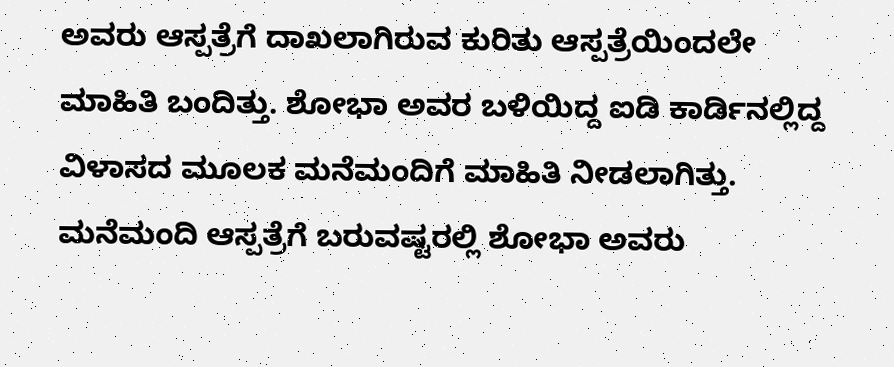ಅವರು ಆಸ್ಪತ್ರೆಗೆ ದಾಖಲಾಗಿರುವ ಕುರಿತು ಆಸ್ಪತ್ರೆಯಿಂದಲೇ ಮಾಹಿತಿ ಬಂದಿತ್ತು. ಶೋಭಾ ಅವರ ಬಳಿಯಿದ್ದ ಐಡಿ ಕಾರ್ಡಿನಲ್ಲಿದ್ದ ವಿಳಾಸದ ಮೂಲಕ ಮನೆಮಂದಿಗೆ ಮಾಹಿತಿ ನೀಡಲಾಗಿತ್ತು. ಮನೆಮಂದಿ ಆಸ್ಪತ್ರೆಗೆ ಬರುವಷ್ಟರಲ್ಲಿ ಶೋಭಾ ಅವರು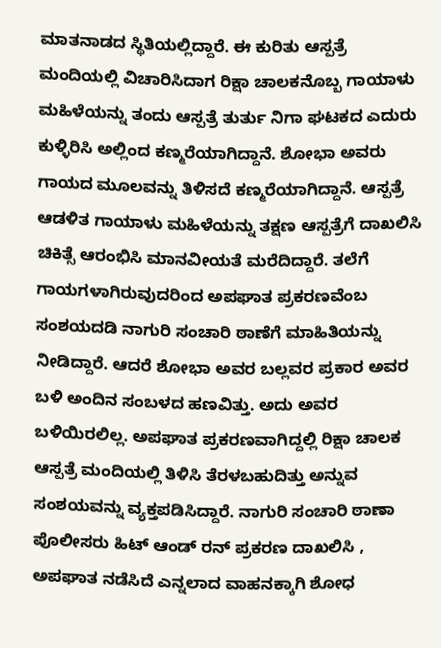ಮಾತನಾಡದ ಸ್ಥಿತಿಯಲ್ಲಿದ್ದಾರೆ. ಈ ಕುರಿತು ಆಸ್ಪತ್ರೆ ಮಂದಿಯಲ್ಲಿ ವಿಚಾರಿಸಿದಾಗ ರಿಕ್ಷಾ ಚಾಲಕನೊಬ್ಬ ಗಾಯಾಳು ಮಹಿಳೆಯನ್ನು ತಂದು ಆಸ್ಪತ್ರೆ ತುರ್ತು ನಿಗಾ ಘಟಕದ ಎದುರು ಕುಳ್ಳಿರಿಸಿ ಅಲ್ಲಿಂದ ಕಣ್ಮರೆಯಾಗಿದ್ದಾನೆ. ಶೋಭಾ ಅವರು ಗಾಯದ ಮೂಲವನ್ನು ತಿಳಿಸದೆ ಕಣ್ಮರೆಯಾಗಿದ್ದಾನೆ. ಆಸ್ಪತ್ರೆ ಆಡಳಿತ ಗಾಯಾಳು ಮಹಿಳೆಯನ್ನು ತಕ್ಷಣ ಆಸ್ಪತ್ರೆಗೆ ದಾಖಲಿಸಿ ಚಿಕಿತ್ಸೆ ಆರಂಭಿಸಿ ಮಾನವೀಯತೆ ಮರೆದಿದ್ದಾರೆ. ತಲೆಗೆ ಗಾಯಗಳಾಗಿರುವುದರಿಂದ ಅಪಘಾತ ಪ್ರಕರಣವೆಂಬ ಸಂಶಯದಡಿ ನಾಗುರಿ ಸಂಚಾರಿ ಠಾಣೆಗೆ ಮಾಹಿತಿಯನ್ನು ನೀಡಿದ್ದಾರೆ. ಆದರೆ ಶೋಭಾ ಅವರ ಬಲ್ಲವರ ಪ್ರಕಾರ ಅವರ ಬಳಿ ಅಂದಿನ ಸಂಬಳದ ಹಣವಿತ್ತು. ಅದು ಅವರ ಬಳಿಯಿರಲಿಲ್ಲ. ಅಪಘಾತ ಪ್ರಕರಣವಾಗಿದ್ದಲ್ಲಿ ರಿಕ್ಷಾ ಚಾಲಕ ಆಸ್ಪತ್ರೆ ಮಂದಿಯಲ್ಲಿ ತಿಳಿಸಿ ತೆರಳಬಹುದಿತ್ತು ಅನ್ನುವ ಸಂಶಯವನ್ನು ವ್ಯಕ್ತಪಡಿಸಿದ್ದಾರೆ. ನಾಗುರಿ ಸಂಚಾರಿ ಠಾಣಾ ಪೊಲೀಸರು ಹಿಟ್ ಆಂಡ್ ರನ್ ಪ್ರಕರಣ ದಾಖಲಿಸಿ , ಅಪಘಾತ ನಡೆಸಿದೆ ಎನ್ನಲಾದ ವಾಹನಕ್ಕಾಗಿ ಶೋಧ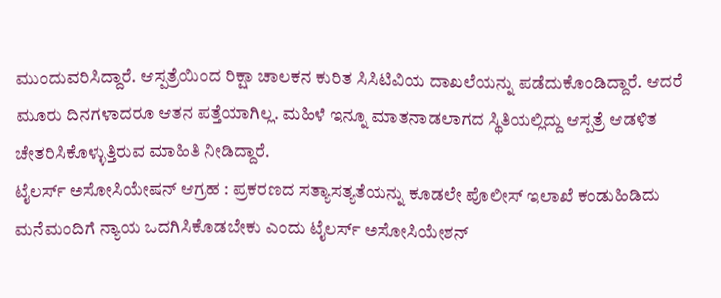ಮುಂದುವರಿಸಿದ್ದಾರೆ. ಆಸ್ಪತ್ರೆಯಿಂದ ರಿಕ್ಷಾ ಚಾಲಕನ ಕುರಿತ ಸಿಸಿಟಿವಿಯ ದಾಖಲೆಯನ್ನು ಪಡೆದುಕೊಂಡಿದ್ದಾರೆ. ಆದರೆ ಮೂರು ದಿನಗಳಾದರೂ ಆತನ ಪತ್ತೆಯಾಗಿಲ್ಲ. ಮಹಿಳೆ ಇನ್ನೂ ಮಾತನಾಡಲಾಗದ ಸ್ಥಿತಿಯಲ್ಲಿದ್ದು ಆಸ್ಪತ್ರೆ ಆಡಳಿತ ಚೇತರಿಸಿಕೊಳ್ಳುತ್ತಿರುವ ಮಾಹಿತಿ ನೀಡಿದ್ದಾರೆ.
ಟೈಲರ್ಸ್ ಅಸೋಸಿಯೇಷನ್ ಆಗ್ರಹ : ಪ್ರಕರಣದ ಸತ್ಯಾಸತ್ಯತೆಯನ್ನು ಕೂಡಲೇ ಪೊಲೀಸ್ ಇಲಾಖೆ ಕಂಡುಹಿಡಿದು ಮನೆಮಂದಿಗೆ ನ್ಯಾಯ ಒದಗಿಸಿಕೊಡಬೇಕು ಎಂದು ಟೈಲರ್ಸ್ ಅಸೋಸಿಯೇಶನ್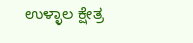ಉಳ್ಳಾಲ ಕ್ಷೇತ್ರ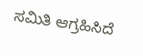ಸಮಿತಿ ಆಗ್ರಹಿಸಿದೆ